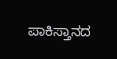ಪಾಕಿಸ್ತಾನದ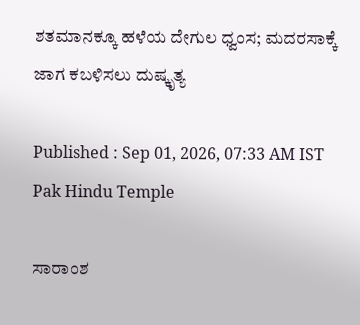ಶತಮಾನಕ್ಕೂ ಹಳೆಯ ದೇಗುಲ ಧ್ವಂಸ; ಮದರಸಾಕ್ಕೆ ಜಾಗ ಕಬಳಿಸಲು ದುಷ್ಕೃತ್ಯ

Published : Sep 01, 2026, 07:33 AM IST
Pak Hindu Temple

ಸಾರಾಂಶ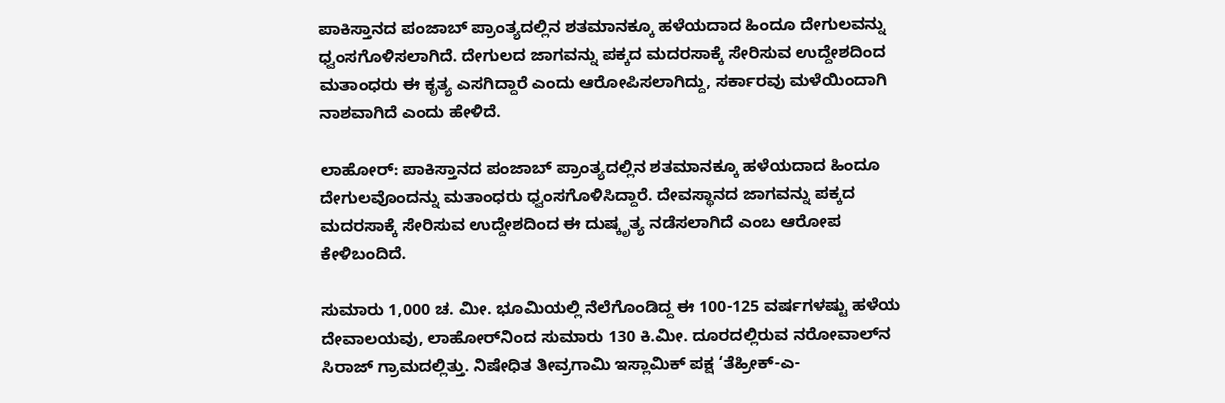ಪಾಕಿಸ್ತಾನದ ಪಂಜಾಬ್ ಪ್ರಾಂತ್ಯದಲ್ಲಿನ ಶತಮಾನಕ್ಕೂ ಹಳೆಯದಾದ ಹಿಂದೂ ದೇಗುಲವನ್ನು ಧ್ವಂಸಗೊಳಿಸಲಾಗಿದೆ. ದೇಗುಲದ ಜಾಗವನ್ನು ಪಕ್ಕದ ಮದರಸಾಕ್ಕೆ ಸೇರಿಸುವ ಉದ್ದೇಶದಿಂದ ಮತಾಂಧರು ಈ ಕೃತ್ಯ ಎಸಗಿದ್ದಾರೆ ಎಂದು ಆರೋಪಿಸಲಾಗಿದ್ದು, ಸರ್ಕಾರವು ಮಳೆಯಿಂದಾಗಿ ನಾಶವಾಗಿದೆ ಎಂದು ಹೇಳಿದೆ.

ಲಾಹೋರ್‌: ಪಾಕಿಸ್ತಾನದ ಪಂಜಾಬ್‌ ಪ್ರಾಂತ್ಯದಲ್ಲಿನ ಶತಮಾನಕ್ಕೂ ಹಳೆಯದಾದ ಹಿಂದೂ ದೇಗುಲವೊಂದನ್ನು ಮತಾಂಧರು ಧ್ವಂಸಗೊಳಿಸಿದ್ದಾರೆ. ದೇವಸ್ಥಾನದ ಜಾಗವನ್ನು ಪಕ್ಕದ ಮದರಸಾಕ್ಕೆ ಸೇರಿಸುವ ಉದ್ದೇಶದಿಂದ ಈ ದುಷ್ಕೃತ್ಯ ನಡೆಸಲಾಗಿದೆ ಎಂಬ ಆರೋಪ ಕೇಳಿಬಂದಿದೆ.

ಸುಮಾರು 1,000 ಚ. ಮೀ. ಭೂಮಿಯಲ್ಲಿ ನೆಲೆಗೊಂಡಿದ್ದ ಈ 100-125 ವರ್ಷಗಳಷ್ಟು ಹಳೆಯ ದೇವಾಲಯವು, ಲಾಹೋರ್‌ನಿಂದ ಸುಮಾರು 130 ಕಿ.ಮೀ. ದೂರದಲ್ಲಿರುವ ನರೋವಾಲ್‌ನ ಸಿರಾಜ್ ಗ್ರಾಮದಲ್ಲಿತ್ತು. ನಿಷೇಧಿತ ತೀವ್ರಗಾಮಿ ಇಸ್ಲಾಮಿಕ್ ಪಕ್ಷ ‘ತೆಹ್ರೀಕ್-ಎ-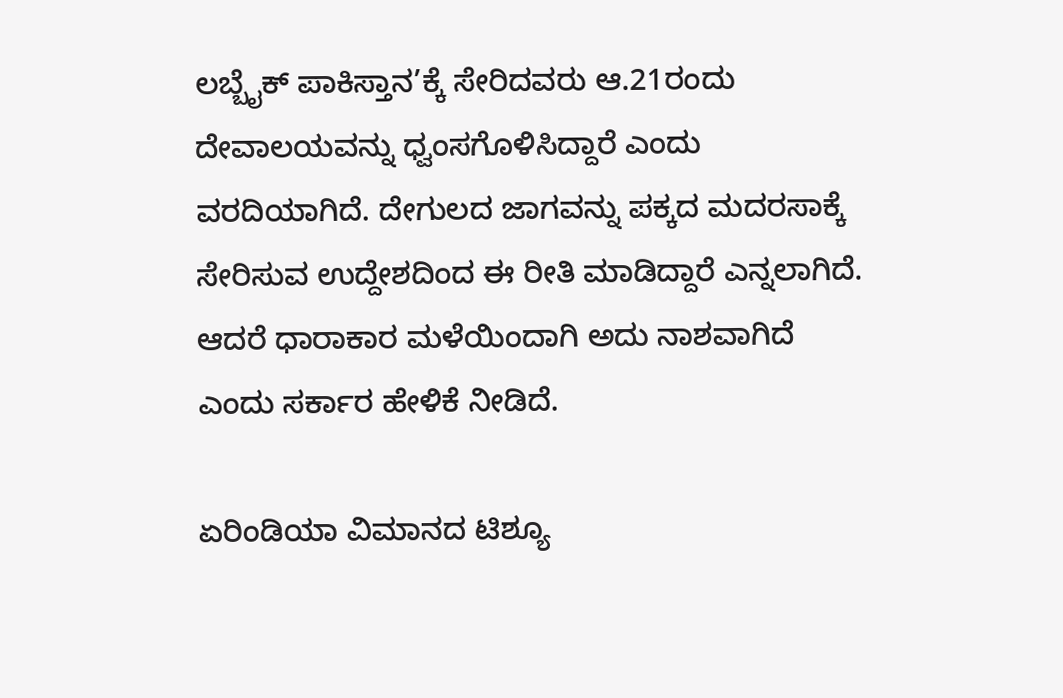ಲಬ್ಬೈಕ್ ಪಾಕಿಸ್ತಾನ’ಕ್ಕೆ ಸೇರಿದವರು ಆ.21ರಂದು ದೇವಾಲಯವನ್ನು ಧ್ವಂಸಗೊಳಿಸಿದ್ದಾರೆ ಎಂದು ವರದಿಯಾಗಿದೆ. ದೇಗುಲದ ಜಾಗವನ್ನು ಪಕ್ಕದ ಮದರಸಾಕ್ಕೆ ಸೇರಿಸುವ ಉದ್ದೇಶದಿಂದ ಈ ರೀತಿ ಮಾಡಿದ್ದಾರೆ ಎನ್ನಲಾಗಿದೆ. ಆದರೆ ಧಾರಾಕಾರ ಮಳೆಯಿಂದಾಗಿ ಅದು ನಾಶವಾಗಿದೆ ಎಂದು ಸರ್ಕಾರ ಹೇಳಿಕೆ ನೀಡಿದೆ.

ಏರಿಂಡಿಯಾ ವಿಮಾನದ ಟಿಶ್ಯೂ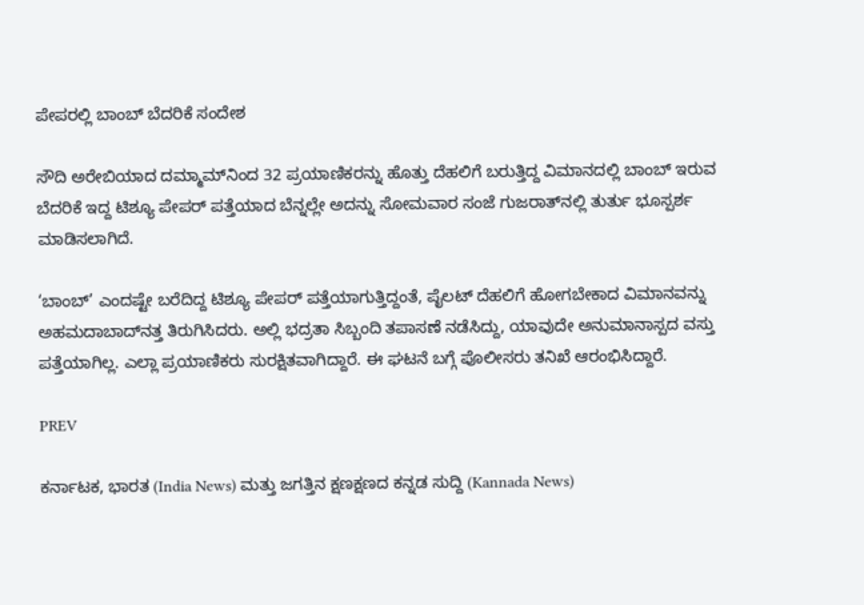ಪೇಪರಲ್ಲಿ ಬಾಂಬ್‌ ಬೆದರಿಕೆ ಸಂದೇಶ

ಸೌದಿ ಅರೇಬಿಯಾದ ದಮ್ಮಾಮ್‌ನಿಂದ 32 ಪ್ರಯಾಣಿಕರನ್ನು ಹೊತ್ತು ದೆಹಲಿಗೆ ಬರುತ್ತಿದ್ದ ವಿಮಾನದಲ್ಲಿ ಬಾಂಬ್‌ ಇರುವ ಬೆದರಿಕೆ ಇದ್ದ ಟಿಶ್ಯೂ ಪೇಪರ್‌ ಪತ್ತೆಯಾದ ಬೆನ್ನಲ್ಲೇ ಅದನ್ನು ಸೋಮವಾರ ಸಂಜೆ ಗುಜರಾತ್‌ನಲ್ಲಿ ತುರ್ತು ಭೂಸ್ಪರ್ಶ ಮಾಡಿಸಲಾಗಿದೆ.

‘ಬಾಂಬ್‌’ ಎಂದಷ್ಟೇ ಬರೆದಿದ್ದ ಟಿಶ್ಯೂ ಪೇಪರ್‌ ಪತ್ತೆಯಾಗುತ್ತಿದ್ದಂತೆ, ಪೈಲಟ್‌ ದೆಹಲಿಗೆ ಹೋಗಬೇಕಾದ ವಿಮಾನವನ್ನು ಅಹಮದಾಬಾದ್‌ನತ್ತ ತಿರುಗಿಸಿದರು. ಅಲ್ಲಿ ಭದ್ರತಾ ಸಿಬ್ಬಂದಿ ತಪಾಸಣೆ ನಡೆಸಿದ್ದು, ಯಾವುದೇ ಅನುಮಾನಾಸ್ಪದ ವಸ್ತು ಪತ್ತೆಯಾಗಿಲ್ಲ. ಎಲ್ಲಾ ಪ್ರಯಾಣಿಕರು ಸುರಕ್ಷಿತವಾಗಿದ್ದಾರೆ. ಈ ಘಟನೆ ಬಗ್ಗೆ ಪೊಲೀಸರು ತನಿಖೆ ಆರಂಭಿಸಿದ್ದಾರೆ.

PREV

ಕರ್ನಾಟಕ, ಭಾರತ (India News) ಮತ್ತು ಜಗತ್ತಿನ ಕ್ಷಣಕ್ಷಣದ ಕನ್ನಡ ಸುದ್ದಿ (Kannada News)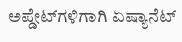ಅಪ್ಡೇಟ್‌ಗಳಿಗಾಗಿ ಏಷ್ಯಾನೆಟ್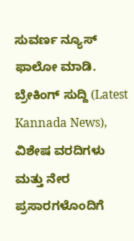ಸುವರ್ಣ ನ್ಯೂಸ್‌ ಫಾಲೋ ಮಾಡಿ. ಬ್ರೇಕಿಂಗ್ ಸುದ್ದಿ (Latest Kannada News), ವಿಶೇಷ ವರದಿಗಳು ಮತ್ತು ನೇರ ಪ್ರಸಾರಗಳೊಂದಿಗೆ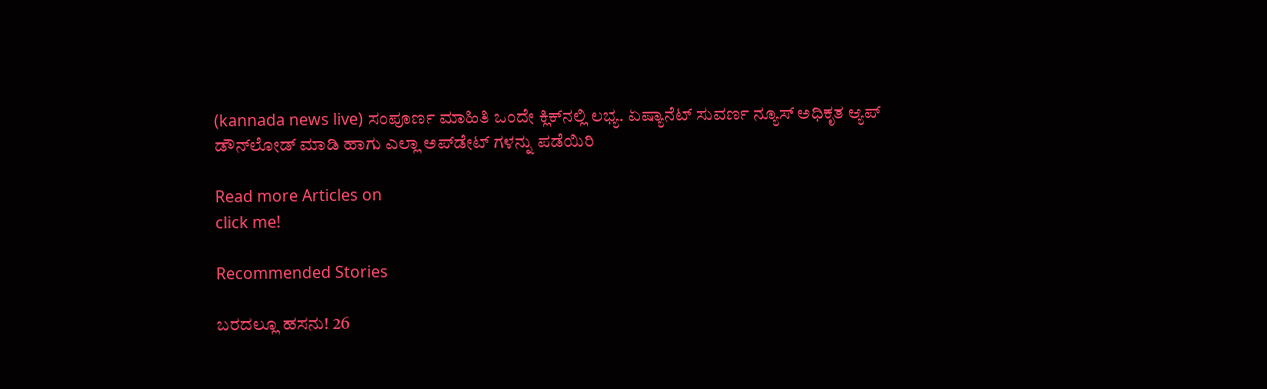(kannada news live) ಸಂಪೂರ್ಣ ಮಾಹಿತಿ ಒಂದೇ ಕ್ಲಿಕ್‌ನಲ್ಲಿ ಲಭ್ಯ. ಏಷ್ಯಾನೆಟ್ ಸುವರ್ಣ ನ್ಯೂಸ್ ಅಧಿಕೃತ ಆ್ಯಪ್ ಡೌನ್‌ಲೋಡ್ ಮಾಡಿ ಹಾಗು ಎಲ್ಲಾ ಅಪ್‌ಡೇಟ್ ಗಳನ್ನು ಪಡೆಯಿರಿ

Read more Articles on
click me!

Recommended Stories

ಬರದಲ್ಲೂ ಹಸನು! 26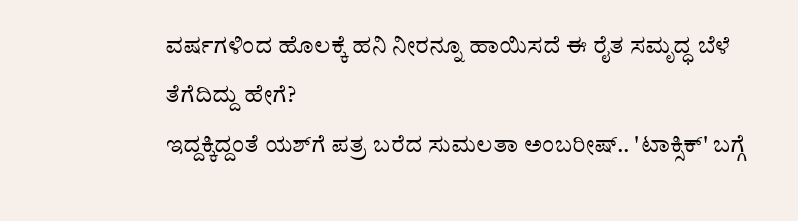ವರ್ಷಗಳಿಂದ ಹೊಲಕ್ಕೆ ಹನಿ ನೀರನ್ನೂ ಹಾಯಿಸದೆ ಈ ರೈತ ಸಮೃದ್ಧ ಬೆಳೆ ತೆಗೆದಿದ್ದು ಹೇಗೆ?
ಇದ್ದಕ್ಕಿದ್ದಂತೆ ಯಶ್‌ಗೆ ಪತ್ರ ಬರೆದ ಸುಮಲತಾ ಅಂಬರೀಷ್.. 'ಟಾಕ್ಸಿಕ್' ಬಗ್ಗೆ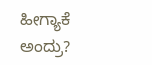ಹೀಗ್ಯಾಕೆ ಅಂದ್ರು?